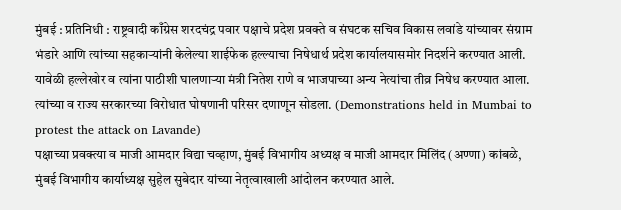मुंबई : प्रतिनिधी : राष्ट्रवादी काँग्रेस शरदचंद्र पवार पक्षाचे प्रदेश प्रवक्ते व संघटक सचिव विकास लवांडे यांच्यावर संग्राम भंडारे आणि त्यांच्या सहकाऱ्यांनी केलेल्या शाईफेक हल्ल्याचा निषेधार्थ प्रदेश कार्यालयासमोर निदर्शने करण्यात आली. यावेळी हल्लेखोर व त्यांना पाठीशी घालणाऱ्या मंत्री नितेश राणे व भाजपाच्या अन्य नेत्यांचा तीव्र निषेध करण्यात आला. त्यांच्या व राज्य सरकारच्या विरोधात घोषणानी परिसर दणाणून सोडला. (Demonstrations held in Mumbai to protest the attack on Lavande)
पक्षाच्या प्रवक्त्या व माजी आमदार विद्या चव्हाण, मुंबई विभागीय अध्यक्ष व माजी आमदार मिलिंद (अण्णा) कांबळे, मुंबई विभागीय कार्याध्यक्ष सुहेल सुबेदार यांच्या नेतृत्वाखाली आंदोलन करण्यात आले.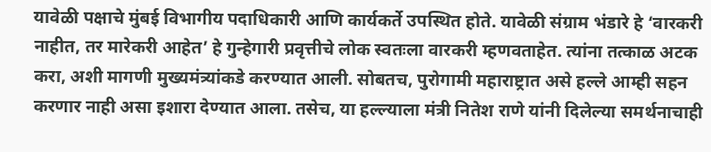यावेळी पक्षाचे मुंबई विभागीय पदाधिकारी आणि कार्यकर्ते उपस्थित होते. यावेळी संग्राम भंडारे हे ‘वारकरी नाहीत, तर मारेकरी आहेत’ हे गुन्हेगारी प्रवृत्तीचे लोक स्वतःला वारकरी म्हणवताहेत. त्यांना तत्काळ अटक करा, अशी मागणी मुख्यमंत्र्यांकडे करण्यात आली. सोबतच, पुरोगामी महाराष्ट्रात असे हल्ले आम्ही सहन करणार नाही असा इशारा देण्यात आला. तसेच, या हल्ल्याला मंत्री नितेश राणे यांनी दिलेल्या समर्थनाचाही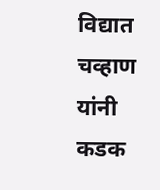विद्यात चव्हाण यांनी कडक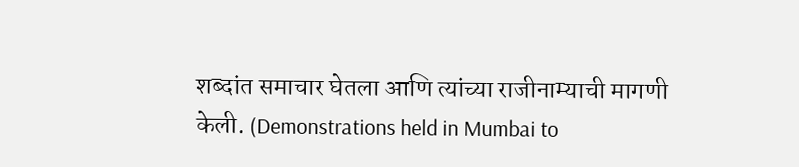शब्दांत समाचार घेतला आणि त्यांच्या राजीनाम्याची मागणी केली. (Demonstrations held in Mumbai to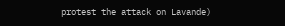protest the attack on Lavande)